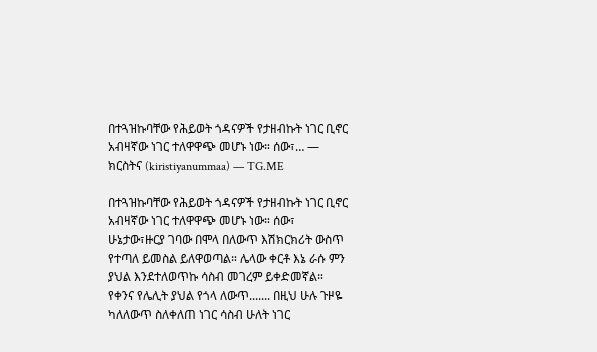በተጓዝኩባቸው የሕይወት ጎዳናዎች የታዘብኩት ነገር ቢኖር አብዛኛው ነገር ተለዋዋጭ መሆኑ ነው። ሰው፣… — ክርስትና (kiristiyanummaa) — TG.ME

በተጓዝኩባቸው የሕይወት ጎዳናዎች የታዘብኩት ነገር ቢኖር አብዛኛው ነገር ተለዋዋጭ መሆኑ ነው። ሰው፣ ሁኔታው፣ዙርያ ገባው በሞላ በለውጥ እሽክርክሪት ውስጥ የተጣለ ይመስል ይለዋወጣል። ሌላው ቀርቶ እኔ ራሱ ምን ያህል እንደተለወጥኩ ሳስብ መገረም ይቀድመኛል። የቀንና የሌሊት ያህል የጎላ ለውጥ....... በዚህ ሁሉ ጉዞዬ ካለለውጥ ስለቀለጠ ነገር ሳስብ ሁለት ነገር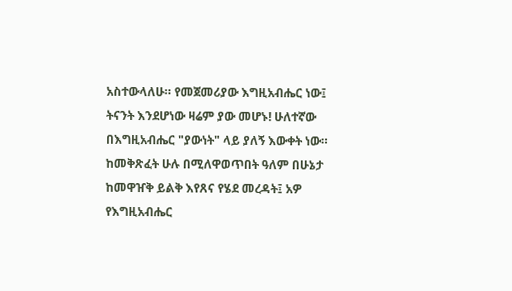አስተውላለሁ። የመጀመሪያው እግዚአብሔር ነው፤ ትናንት እንደሆነው ዛሬም ያው መሆኑ! ሁለተኛው በእግዚአብሔር "ያውነት" ላይ ያለኝ እውቀት ነው። ከመቅጽፈት ሁሉ በሚለዋወጥበት ዓለም በሁኔታ ከመዋዠቅ ይልቅ እየጸና የሄደ መረዳት፤ አዎ የእግዚአብሔር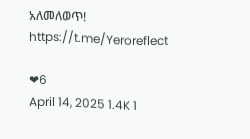አለመለወጥ! https://t.me/Yeroreflect

❤6
April 14, 2025 1.4K 1